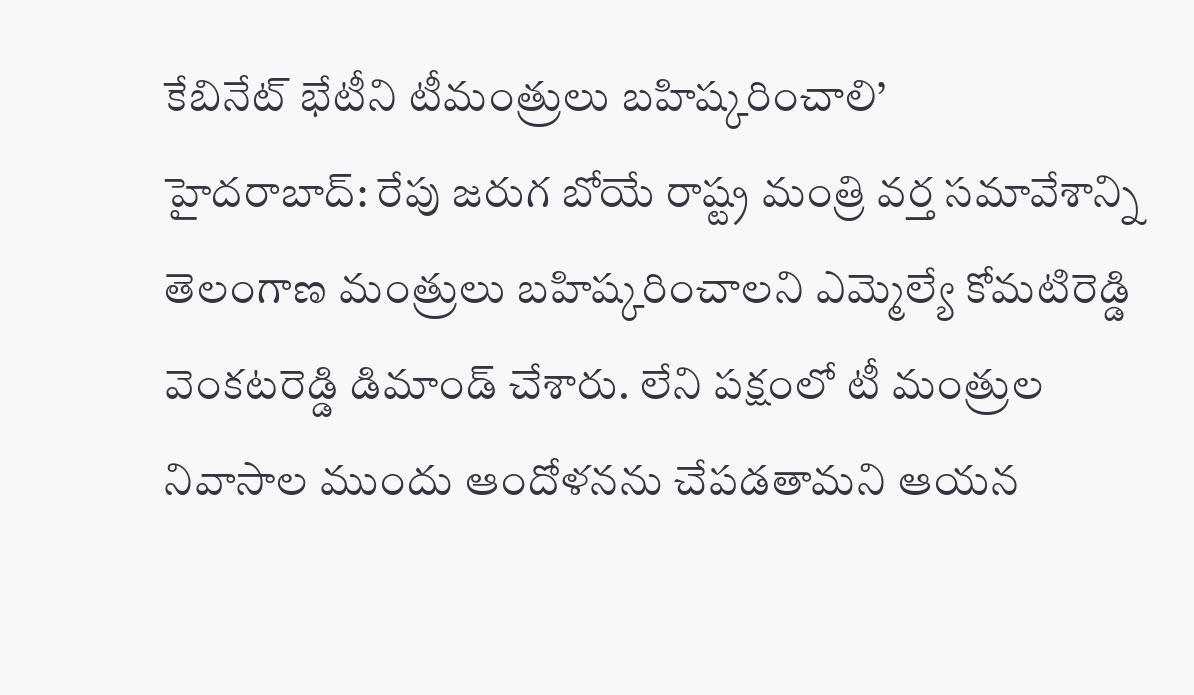కేబినేట్ భేటీని టీమంత్రులు బహిష్కరించాలి’
హైదరాబాద్: రేపు జరుగ బోయే రాష్ట్ర మంత్రి వర్త సమావేశాన్ని తెలంగాణ మంత్రులు బహిష్కరించాలని ఎమ్మెల్యే కోమటిరెడ్డి వెంకటరెడ్డి డిమాండ్ చేశారు. లేని పక్షంలో టీ మంత్రుల నివాసాల ముందు ఆందోళనను చేపడతామని ఆయన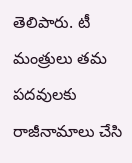తెలిపారు. టీ మంత్రులు తమ పదవులకు రాజీనామాలు చేసి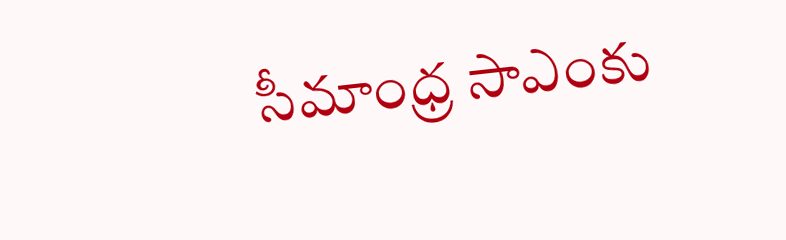సీమాంధ్ర సాఎంకు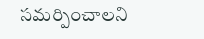సమర్పించాలని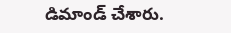డిమాండ్ చేశారు.